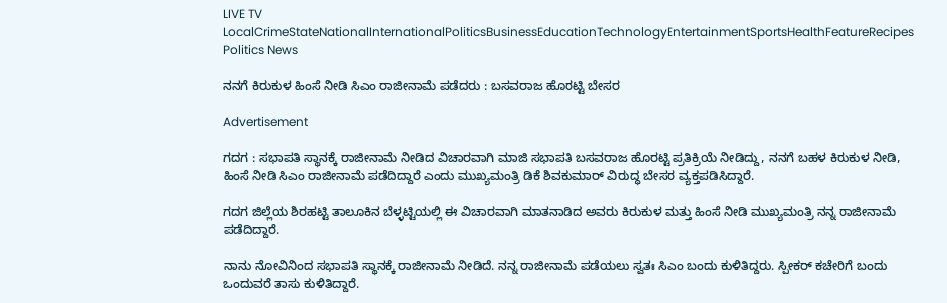LIVE TV LocalCrimeStateNationalInternationalPoliticsBusinessEducationTechnologyEntertainmentSportsHealthFeatureRecipes
Politics News

ನನಗೆ ಕಿರುಕುಳ ಹಿಂಸೆ ನೀಡಿ ಸಿಎಂ ರಾಜೀನಾಮೆ ಪಡೆದರು : ಬಸವರಾಜ ಹೊರಟ್ಟಿ ಬೇಸರ

Advertisement

ಗದಗ : ಸಭಾಪತಿ ಸ್ಥಾನಕ್ಕೆ ರಾಜೀನಾಮೆ ನೀಡಿದ ವಿಚಾರವಾಗಿ ಮಾಜಿ ಸಭಾಪತಿ ಬಸವರಾಜ ಹೊರಟ್ಟಿ ಪ್ರತಿಕ್ರಿಯೆ ನೀಡಿದ್ದು, ನನಗೆ ಬಹಳ ಕಿರುಕುಳ ನೀಡಿ, ಹಿಂಸೆ ನೀಡಿ ಸಿಎಂ ರಾಜೀನಾಮೆ ಪಡೆದಿದ್ದಾರೆ ಎಂದು ಮುಖ್ಯಮಂತ್ರಿ ಡಿಕೆ ಶಿವಕುಮಾರ್ ವಿರುದ್ಧ ಬೇಸರ ವ್ಯಕ್ತಪಡಿಸಿದ್ದಾರೆ.

ಗದಗ ಜಿಲ್ಲೆಯ ಶಿರಹಟ್ಟಿ ತಾಲೂಕಿನ ಬೆಳ್ಳಟ್ಟಿಯಲ್ಲಿ ಈ ವಿಚಾರವಾಗಿ ಮಾತನಾಡಿದ ಅವರು ಕಿರುಕುಳ ಮತ್ತು ಹಿಂಸೆ ನೀಡಿ ಮುಖ್ಯಮಂತ್ರಿ ನನ್ನ ರಾಜೀನಾಮೆ ಪಡೆದಿದ್ದಾರೆ.

ನಾನು ನೋವಿನಿಂದ ಸಭಾಪತಿ ಸ್ಥಾನಕ್ಕೆ ರಾಜೀನಾಮೆ ನೀಡಿದೆ. ನನ್ನ ರಾಜೀನಾಮೆ ಪಡೆಯಲು ಸ್ವತಃ ಸಿಎಂ ಬಂದು ಕುಳಿತಿದ್ದರು. ಸ್ಪೀಕರ್ ಕಚೇರಿಗೆ ಬಂದು ಒಂದುವರೆ ತಾಸು ಕುಳಿತಿದ್ದಾರೆ.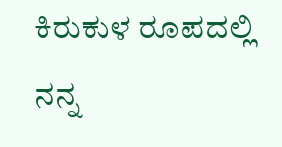ಕಿರುಕುಳ ರೂಪದಲ್ಲಿ ನನ್ನ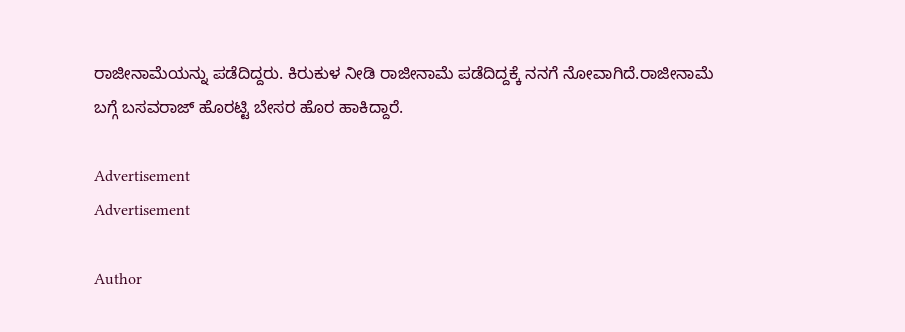ರಾಜೀನಾಮೆಯನ್ನು ಪಡೆದಿದ್ದರು. ಕಿರುಕುಳ ನೀಡಿ ರಾಜೀನಾಮೆ ಪಡೆದಿದ್ದಕ್ಕೆ ನನಗೆ ನೋವಾಗಿದೆ.ರಾಜೀನಾಮೆ ಬಗ್ಗೆ ಬಸವರಾಜ್ ಹೊರಟ್ಟಿ ಬೇಸರ ಹೊರ ಹಾಕಿದ್ದಾರೆ.

Advertisement
Advertisement

Author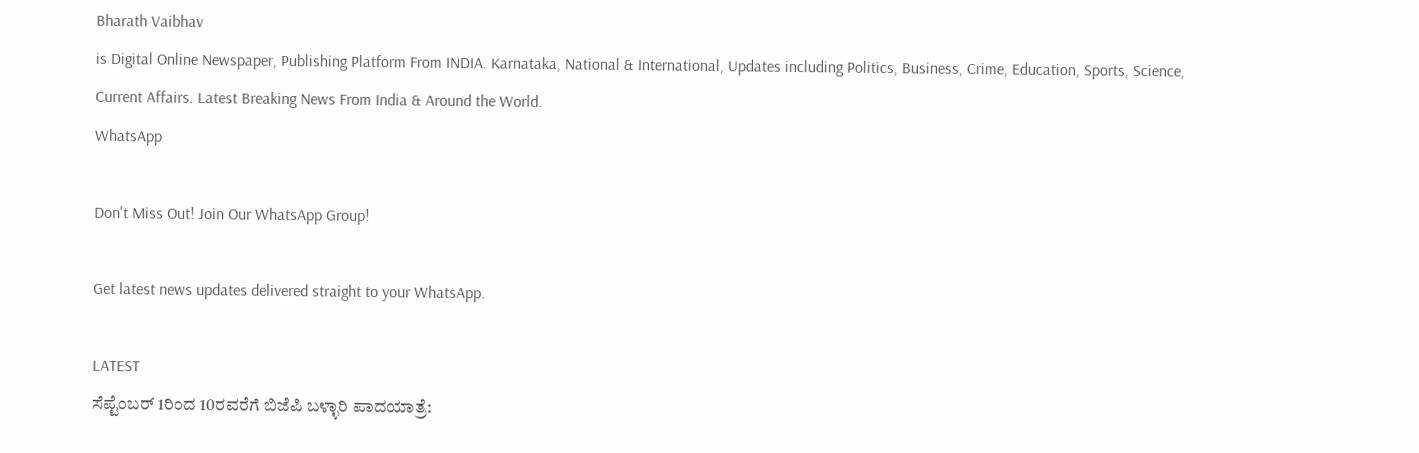Bharath Vaibhav
is Digital Online Newspaper, Publishing Platform From INDIA. Karnataka, National & International, Updates including Politics, Business, Crime, Education, Sports, Science, Current Affairs. Latest Breaking News From India & Around the World.
WhatsApp

Don't Miss Out! Join Our WhatsApp Group!

Get latest news updates delivered straight to your WhatsApp.

LATEST
ಸೆಪ್ಟೆಂಬರ್ 1ರಿಂದ 10ರವರೆಗೆ ಬಿಜೆಪಿ ಬಳ್ಳಾರಿ ಪಾದಯಾತ್ರೆ: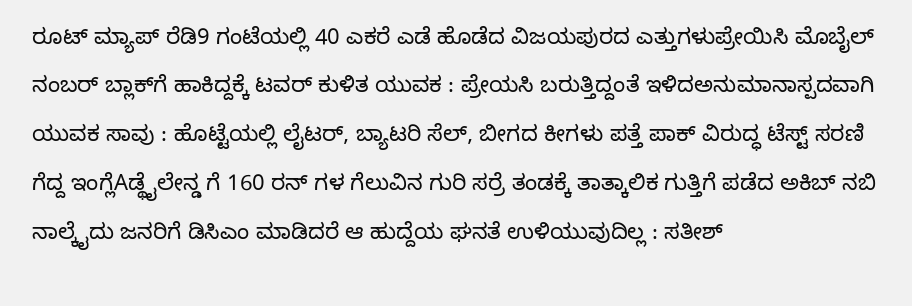ರೂಟ್ ಮ್ಯಾಪ್ ರೆಡಿ9 ಗಂಟೆಯಲ್ಲಿ 40 ಎಕರೆ ಎಡೆ ಹೊಡೆದ ವಿಜಯಪುರದ ಎತ್ತುಗಳುಪ್ರೇಯಿಸಿ ಮೊಬೈಲ್‌ ನಂಬರ್‌ ಬ್ಲಾಕ್‌ಗೆ ಹಾಕಿದ್ದಕ್ಕೆ ಟವರ್ ಕುಳಿತ ಯುವಕ : ಪ್ರೇಯಸಿ ಬರುತ್ತಿದ್ದಂತೆ ಇಳಿದಅನುಮಾನಾಸ್ಪದವಾಗಿ ಯುವಕ ಸಾವು : ಹೊಟ್ಟೆಯಲ್ಲಿ ಲೈಟರ್, ಬ್ಯಾಟರಿ ಸೆಲ್, ಬೀಗದ ಕೀಗಳು ಪತ್ತೆ ಪಾಕ್ ವಿರುದ್ಧ ಟೆಸ್ಟ್ ಸರಣಿ ಗೆದ್ದ ಇಂಗ್ಲೆAಡ್ಥೈಲೇನ್ಡ ಗೆ 160 ರನ್ ಗಳ ಗೆಲುವಿನ ಗುರಿ ಸರ್ರೆ ತಂಡಕ್ಕೆ ತಾತ್ಕಾಲಿಕ ಗುತ್ತಿಗೆ ಪಡೆದ ಅಕಿಬ್ ನಬಿ ನಾಲ್ಕೈದು ಜನರಿಗೆ ಡಿಸಿಎಂ ಮಾಡಿದರೆ ಆ ಹುದ್ದೆಯ ಘನತೆ ಉಳಿಯುವುದಿಲ್ಲ : ಸತೀಶ್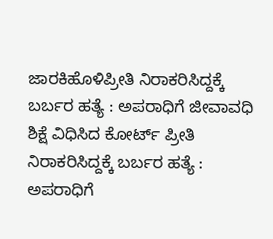ಜಾರಕಿಹೊಳಿಪ್ರೀತಿ ನಿರಾಕರಿಸಿದ್ದಕ್ಕೆ ಬರ್ಬರ ಹತ್ಯೆ : ಅಪರಾಧಿಗೆ ಜೀವಾವಧಿ ಶಿಕ್ಷೆ ವಿಧಿಸಿದ ಕೋರ್ಟ್ ಪ್ರೀತಿ ನಿರಾಕರಿಸಿದ್ದಕ್ಕೆ ಬರ್ಬರ ಹತ್ಯೆ : ಅಪರಾಧಿಗೆ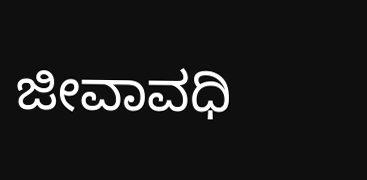ಜೀವಾವಧಿ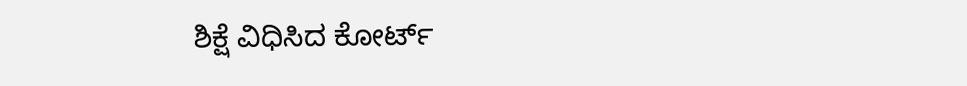ಶಿಕ್ಷೆ ವಿಧಿಸಿದ ಕೋರ್ಟ್